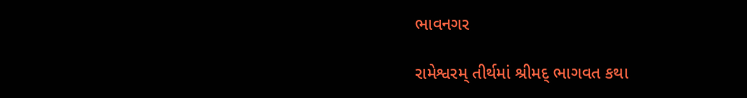ભાવનગર

રામેશ્વરમ્ તીર્થમાં શ્રીમદ્ ભાગવત કથા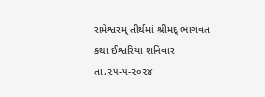રામેશ્વરમ્ તીર્થમાં શ્રીમદ્ ભાગવત કથા ઈશ્વરિયા શનિવાર તા.૨૫-૫-૨૦૨૪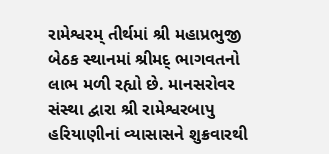રામેશ્વરમ્ તીર્થમાં શ્રી મહાપ્રભુજી બેઠક સ્થાનમાં શ્રીમદ્ ભાગવતનો લાભ મળી રહ્યો છે. માનસરોવર સંસ્થા દ્વારા શ્રી રામેશ્વરબાપુ હરિયાણીનાં વ્યાસાસને શુક્રવારથી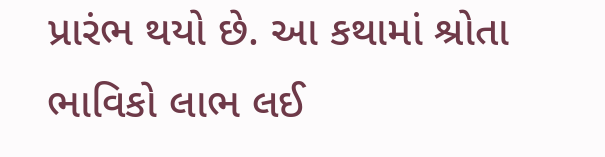પ્રારંભ થયો છે. આ કથામાં શ્રોતા ભાવિકો લાભ લઈ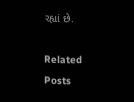રહ્યાં છે.

Related Posts